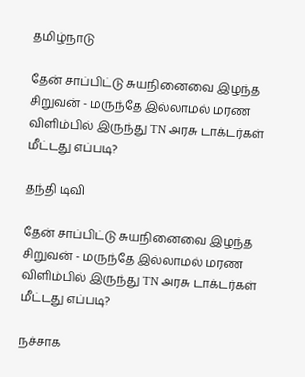தமிழ்நாடு

தேன் சாப்பிட்டு சுயநினைவை இழந்த சிறுவன் - மருந்தே இல்லாமல் மரண விளிம்பில் இருந்து TN அரசு டாக்டர்கள் மீட்டது எப்படி?

தந்தி டிவி

தேன் சாப்பிட்டு சுயநினைவை இழந்த சிறுவன் - மருந்தே இல்லாமல் மரண விளிம்பில் இருந்து TN அரசு டாக்டர்கள் மீட்டது எப்படி?

நச்சாக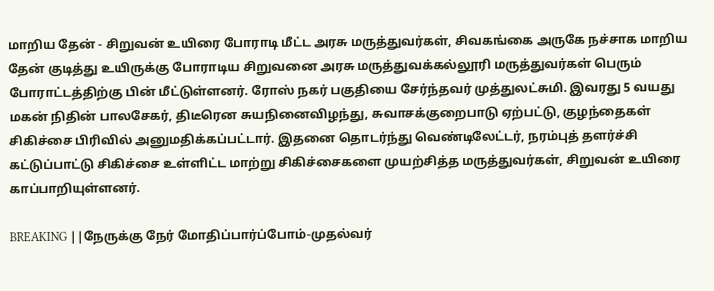மாறிய தேன் - சிறுவன் உயிரை போராடி மீட்ட அரசு மருத்துவர்கள், சிவகங்கை அருகே நச்சாக மாறிய தேன் குடித்து உயிருக்கு போராடிய சிறுவனை அரசு மருத்துவக்கல்லூரி மருத்துவர்கள் பெரும் போராட்டத்திற்கு பின் மீட்டுள்ளனர். ரோஸ் நகர் பகுதியை சேர்ந்தவர் முத்துலட்சுமி. இவரது 5 வயது மகன் நிதின் பாலசேகர், திடீரென சுயநினைவிழந்து, சுவாசக்குறைபாடு ஏற்பட்டு, குழந்தைகள் சிகிச்சை பிரிவில் அனுமதிக்கப்பட்டார். இதனை தொடர்ந்து வெண்டிலேட்டர், நரம்புத் தளர்ச்சி கட்டுப்பாட்டு சிகிச்சை உள்ளிட்ட மாற்று சிகிச்சைகளை முயற்சித்த மருத்துவர்கள், சிறுவன் உயிரை காப்பாறியுள்ளனர்.

BREAKING ||நேருக்கு நேர் மோதிப்பார்ப்போம்-முதல்வர்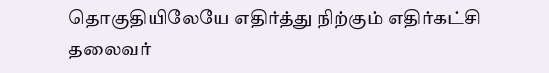தொகுதியிலேயே எதிர்த்து நிற்கும் எதிர்கட்சி தலைவர்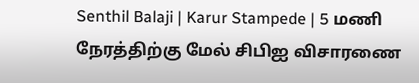Senthil Balaji | Karur Stampede | 5 மணி நேரத்திற்கு மேல் சிபிஐ விசாரணை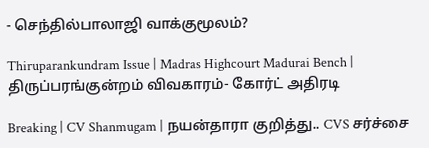- செந்தில்பாலாஜி வாக்குமூலம்?

Thiruparankundram Issue | Madras Highcourt Madurai Bench | திருப்பரங்குன்றம் விவகாரம்- கோர்ட் அதிரடி

Breaking | CV Shanmugam | நயன்தாரா குறித்து.. CVS சர்ச்சை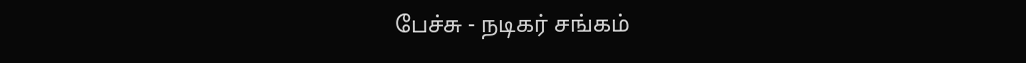பேச்சு - நடிகர் சங்கம்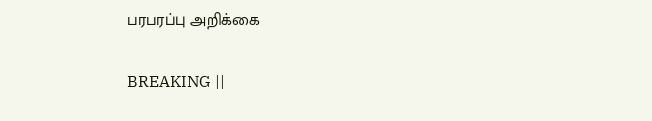பரபரப்பு அறிக்கை

BREAKING ||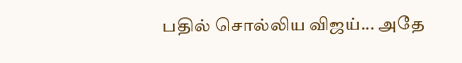பதில் சொல்லிய விஜய்... அதே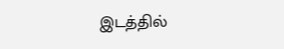இடத்தில்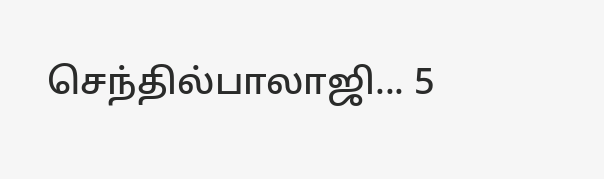செந்தில்பாலாஜி... 5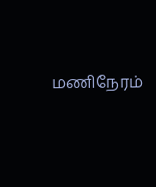மணிநேரம்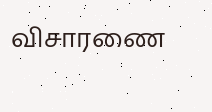விசாரணை